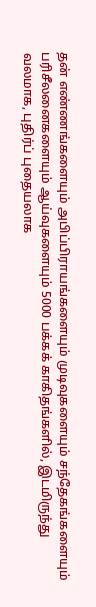தன் எண்ணங்களையும் அபிப்பிராயங்களையும் முடிவுகளையும் சந்தேகங்களையும் பரிசீலனைகளையும் ஆய்வுகளையும் 5000 பக்கக் காகிதங்களில், இடமிருந்து வலமாக, புதிர்ப் புதையலாக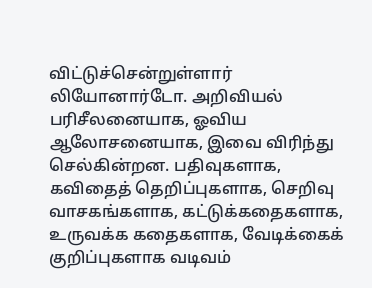விட்டுச்சென்றுள்ளார் லியோனார்டோ. அறிவியல் பரிசீலனையாக, ஓவிய ஆலோசனையாக, இவை விரிந்து செல்கின்றன. பதிவுகளாக, கவிதைத் தெறிப்புகளாக, செறிவு வாசகங்களாக, கட்டுக்கதைகளாக, உருவக்க கதைகளாக, வேடிக்கைக் குறிப்புகளாக வடிவம்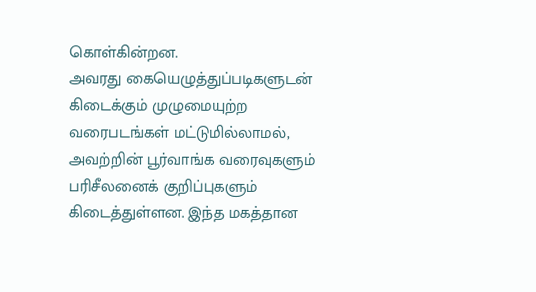கொள்கின்றன.
அவரது கையெழுத்துப்படிகளுடன் கிடைக்கும் முழுமையுற்ற வரைபடங்கள் மட்டுமில்லாமல், அவற்றின் பூர்வாங்க வரைவுகளும் பரிசீலனைக் குறிப்புகளும் கிடைத்துள்ளன. இந்த மகத்தான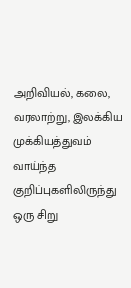அறிவியல், கலை, வரலாற்று, இலக்கிய முக்கியத்துவம் வாய்ந்த குறிப்புகளிலிருந்து ஒரு சிறு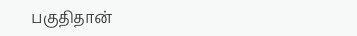பகுதிதான்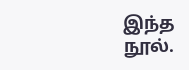இந்த நூல்.